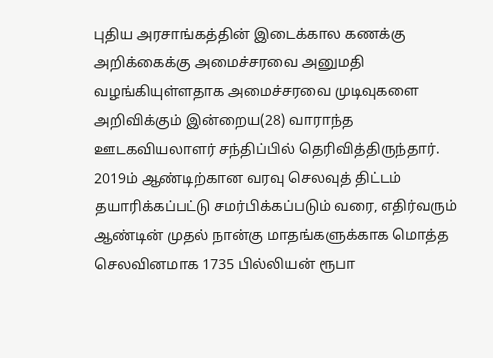புதிய அரசாங்கத்தின் இடைக்கால கணக்கு அறிக்கைக்கு அமைச்சரவை அனுமதி வழங்கியுள்ளதாக அமைச்சரவை முடிவுகளை அறிவிக்கும் இன்றைய(28) வாராந்த ஊடகவியலாளர் சந்திப்பில் தெரிவித்திருந்தார்.
2019ம் ஆண்டிற்கான வரவு செலவுத் திட்டம் தயாரிக்கப்பட்டு சமர்பிக்கப்படும் வரை, எதிர்வரும் ஆண்டின் முதல் நான்கு மாதங்களுக்காக மொத்த செலவினமாக 1735 பில்லியன் ரூபா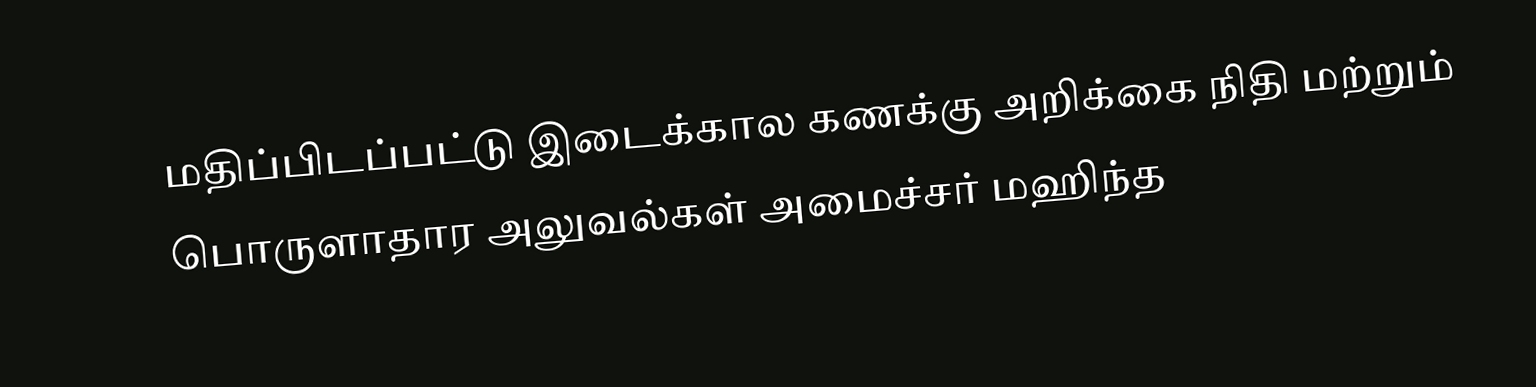மதிப்பிடப்பட்டு இடைக்கால கணக்கு அறிக்கை நிதி மற்றும் பொருளாதார அலுவல்கள் அமைச்சர் மஹிந்த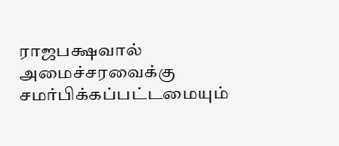ராஜபக்ஷவால் அமைச்சரவைக்கு சமர்பிக்கப்பட்டமையும்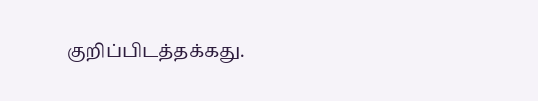குறிப்பிடத்தக்கது.